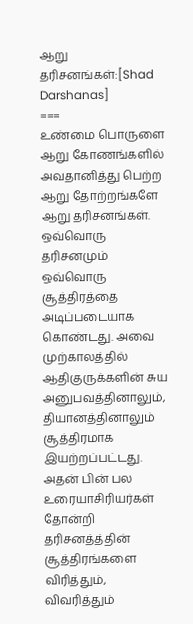ஆறு தரிசனங்கள்:[Shad Darshanas]
===
உண்மை பொருளை ஆறு கோணங்களில் அவதானித்து பெற்ற ஆறு தோற்றங்களே ஆறு தரிசனங்கள். ஒவ்வொரு தரிசனமும் ஒவ்வொரு சூத்திரத்தை அடிப்படையாக கொண்டது. அவை முற்காலத்தில் ஆதிகுருக்களின் சுய அனுபவத்தினாலும், தியானத்தினாலும் சூத்திரமாக இயற்றப்பட்டது. அதன் பின் பல உரையாசிரியர்கள் தோன்றி தரிசனத்த்தின் சூத்திரங்களை விரித்தும், விவரித்தும்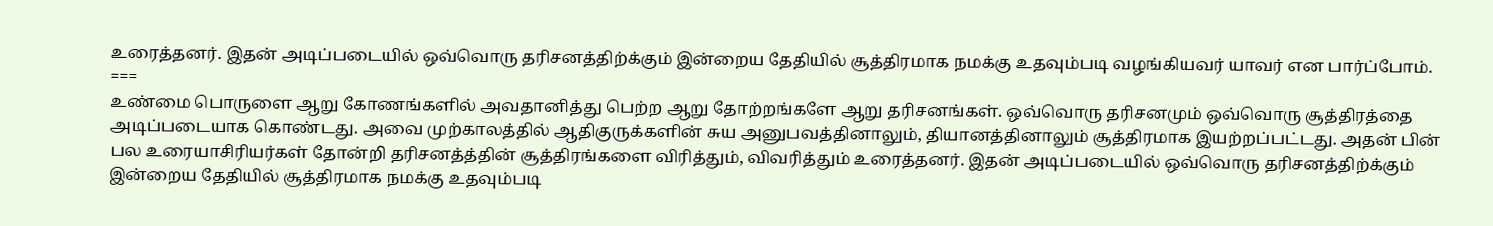உரைத்தனர். இதன் அடிப்படையில் ஒவ்வொரு தரிசனத்திற்க்கும் இன்றைய தேதியில் சூத்திரமாக நமக்கு உதவும்படி வழங்கியவர் யாவர் என பார்ப்போம்.
===
உண்மை பொருளை ஆறு கோணங்களில் அவதானித்து பெற்ற ஆறு தோற்றங்களே ஆறு தரிசனங்கள். ஒவ்வொரு தரிசனமும் ஒவ்வொரு சூத்திரத்தை அடிப்படையாக கொண்டது. அவை முற்காலத்தில் ஆதிகுருக்களின் சுய அனுபவத்தினாலும், தியானத்தினாலும் சூத்திரமாக இயற்றப்பட்டது. அதன் பின் பல உரையாசிரியர்கள் தோன்றி தரிசனத்த்தின் சூத்திரங்களை விரித்தும், விவரித்தும் உரைத்தனர். இதன் அடிப்படையில் ஒவ்வொரு தரிசனத்திற்க்கும் இன்றைய தேதியில் சூத்திரமாக நமக்கு உதவும்படி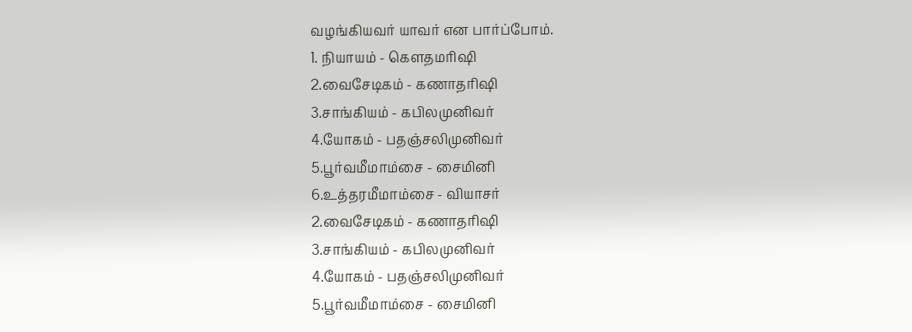வழங்கியவர் யாவர் என பார்ப்போம்.
1. நியாயம் - கெளதமரிஷி
2.வைசேடிகம் - கணாதரிஷி
3.சாங்கியம் - கபிலமுனிவர்
4.யோகம் - பதஞ்சலிமுனிவர்
5.பூர்வமீமாம்சை - சைமினி
6.உத்தரமீமாம்சை - வியாசர்
2.வைசேடிகம் - கணாதரிஷி
3.சாங்கியம் - கபிலமுனிவர்
4.யோகம் - பதஞ்சலிமுனிவர்
5.பூர்வமீமாம்சை - சைமினி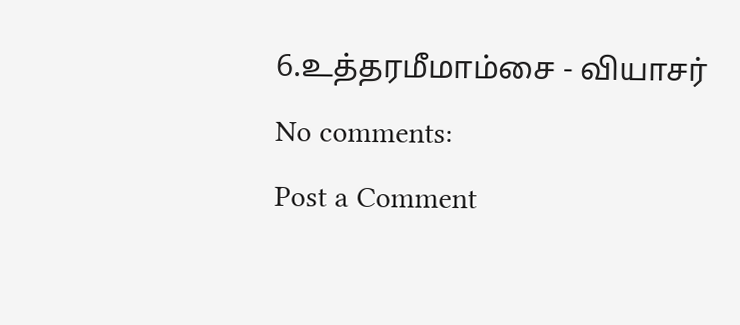6.உத்தரமீமாம்சை - வியாசர்
No comments:
Post a Comment